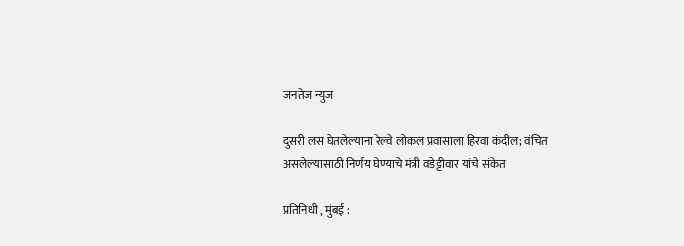जनतेज न्युज

दुसरी लस घेतलेल्याना रेल्वे लोकल प्रवासाला हिरवा कंदील; वंचित असलेल्यासाठी निर्णय घेण्याचे मंत्री वडेट्टीवार यांचे संकेत

प्रतिनिधी , मुंबई :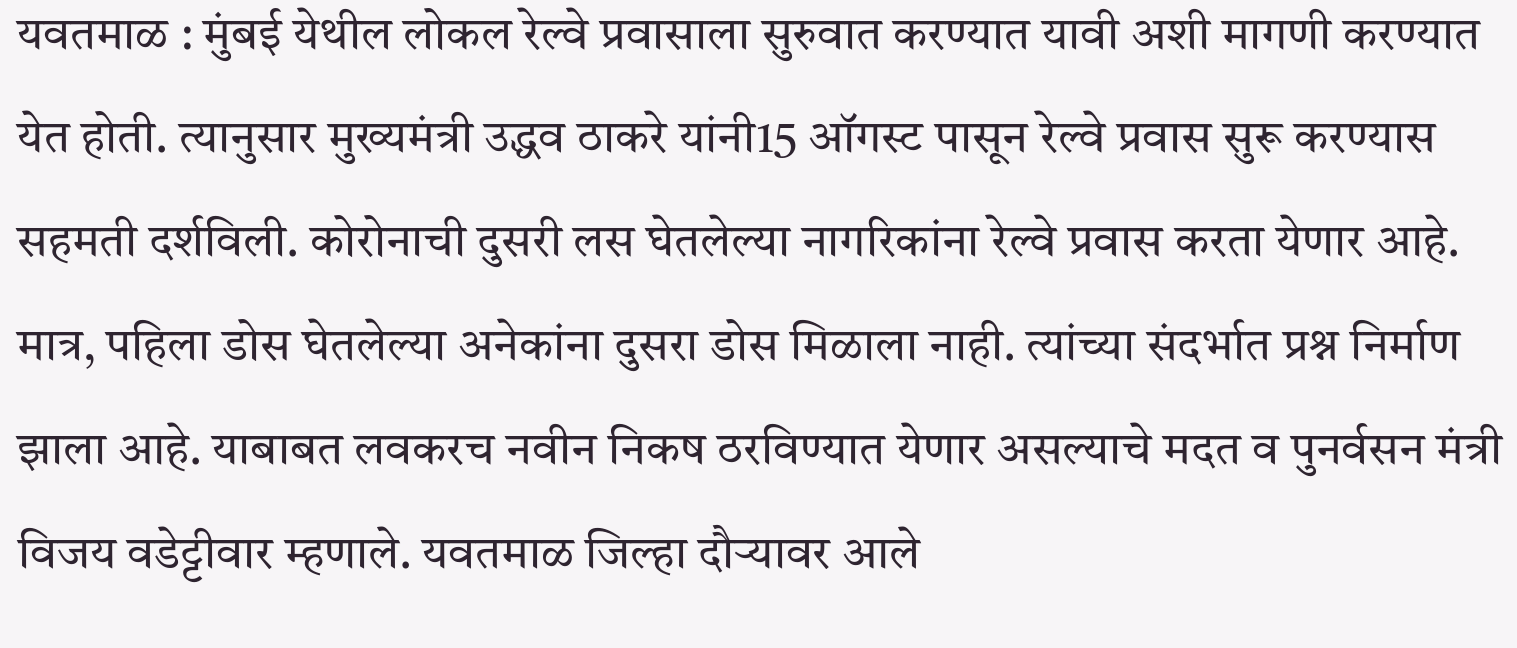यवतमाळ : मुंबई येथील लोकल रेल्वे प्रवासाला सुरुवात करण्यात यावी अशी मागणी करण्यात येत होती. त्यानुसार मुख्यमंत्री उद्धव ठाकरे यांनी15 ऑगस्ट पासून रेल्वे प्रवास सुरू करण्यास सहमती दर्शविली. कोरोनाची दुसरी लस घेतलेल्या नागरिकांना रेल्वे प्रवास करता येणार आहे. मात्र, पहिला डोस घेतलेल्या अनेकांना दुसरा डोस मिळाला नाही. त्यांच्या संदर्भात प्रश्न निर्माण झाला आहे. याबाबत लवकरच नवीन निकष ठरविण्यात येणार असल्याचे मदत व पुनर्वसन मंत्री विजय वडेट्टीवार म्हणाले. यवतमाळ जिल्हा दौऱ्यावर आले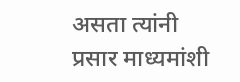असता त्यांनी प्रसार माध्यमांशी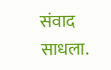संवाद साधला.